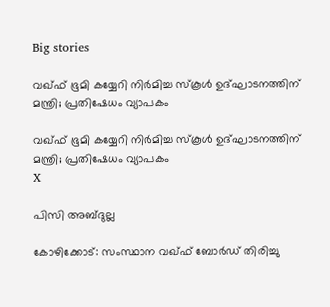Big stories

വഖ്ഫ് ഭൂമി കയ്യേറി നിര്‍മിച്ച സ്‌കൂള്‍ ഉദ്ഘാടനത്തിന് മന്ത്രി; പ്രതിഷേധം വ്യാപകം

വഖ്ഫ് ഭൂമി കയ്യേറി നിര്‍മിച്ച സ്‌കൂള്‍ ഉദ്ഘാടനത്തിന് മന്ത്രി; പ്രതിഷേധം വ്യാപകം
X

പിസി അബ്ദുല്ല

കോഴിക്കോട്: സംസ്ഥാന വഖ്ഫ് ബോര്‍ഡ് തിരിച്ചു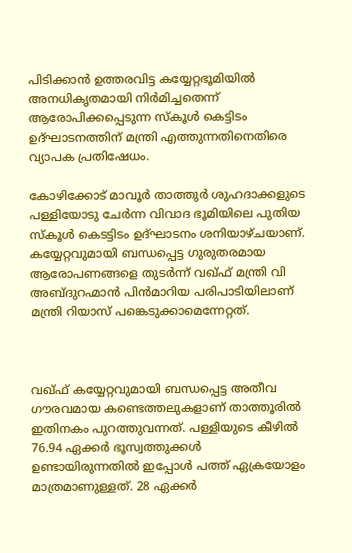പിടിക്കാന്‍ ഉത്തരവിട്ട കയ്യേറ്റഭൂമിയില്‍ അനധികൃതമായി നിര്‍മിച്ചതെന്ന് ആരോപിക്കപ്പെടുന്ന സ്‌കൂള്‍ കെട്ടിടം ഉദ്ഘാടനത്തിന് മന്ത്രി എത്തുന്നതിനെതിരെ വ്യാപക പ്രതിഷേധം.

കോഴിക്കോട് മാവൂര്‍ താത്തുര്‍ ശുഹദാക്കളുടെ പള്ളിയോടു ചേര്‍ന്ന വിവാദ ഭൂമിയിലെ പുതിയ സ്‌കൂള്‍ കെടട്ടിടം ഉദ്ഘാടനം ശനിയാഴ്ചയാണ്. കയ്യേറ്റവുമായി ബന്ധപ്പെട്ട ഗുരുതരമായ ആരോപണങ്ങളെ തുടര്‍ന്ന് വഖ്ഫ് മന്ത്രി വി അബ്ദുറഹ്മാന്‍ പിന്‍മാറിയ പരിപാടിയിലാണ് മന്ത്രി റിയാസ് പങ്കെടുക്കാമെന്നേറ്റത്.



വഖ്ഫ് കയ്യേറ്റവുമായി ബന്ധപ്പെട്ട അതീവ ഗൗരവമായ കണ്ടെത്തലുകളാണ് താത്തൂരില്‍ ഇതിനകം പുറത്തുവന്നത്. പള്ളിയുടെ കീഴില്‍ 76.94 ഏക്കര്‍ ഭൂസ്വത്തുക്കള്‍ ഉണ്ടായിരുന്നതില്‍ ഇപ്പോള്‍ പത്ത് ഏക്രയോളം മാത്രമാണുള്ളത്. 28 ഏക്കര്‍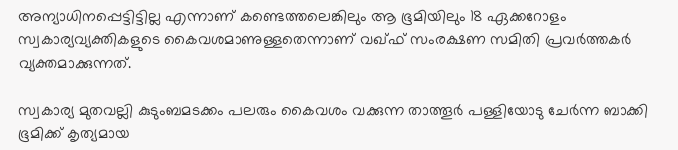അന്യാധിനപ്പെട്ടിട്ടില്ല എന്നാണ് കണ്ടെത്തലെങ്കിലും ആ ഭൂമിയിലും 18 ഏക്കറോളം സ്വകാര്യവ്യക്തികളുടെ കൈവശമാണുള്ളതെന്നാണ് വഖ്ഫ് സംരക്ഷണ സമിതി പ്രവര്‍ത്തകര്‍ വ്യക്തമാക്കുന്നത്.

സ്വകാര്യ മുതവല്ലി കുടുംബമടക്കം പലരും കൈവശം വക്കുന്ന താത്തൂര്‍ പള്ളിയോടു ചേര്‍ന്ന ബാക്കി ഭൂമിക്ക് കൃത്യമായ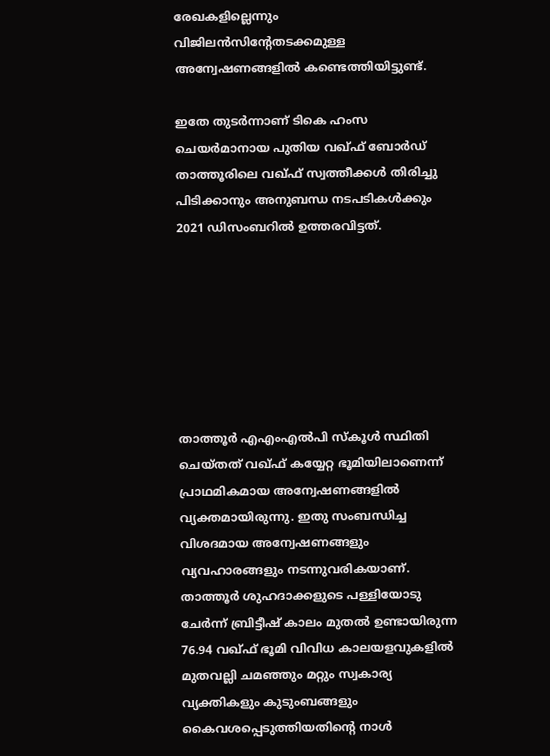രേഖകളില്ലെന്നും വിജിലന്‍സിന്റേതടക്കമുള്ള അന്വേഷണങ്ങളില്‍ കണ്ടെത്തിയിട്ടുണ്ട്.

ഇതേ തുടര്‍ന്നാണ് ടികെ ഹംസ ചെയര്‍മാനായ പുതിയ വഖ്ഫ് ബോര്‍ഡ് താത്തൂരിലെ വഖ്ഫ് സ്വത്തീക്കള്‍ തിരിച്ചു പിടിക്കാനും അനുബന്ധ നടപടികള്‍ക്കും 2021 ഡിസംബറില്‍ ഉത്തരവിട്ടത്.







താത്തൂര്‍ എഎംഎല്‍പി സ്‌കൂള്‍ സ്ഥിതി ചെയ്തത് വഖ്ഫ് കയ്യേറ്റ ഭൂമിയിലാണെന്ന് പ്രാഥമികമായ അന്വേഷണങ്ങളില്‍ വ്യക്തമായിരുന്നു. ഇതു സംബന്ധിച്ച വിശദമായ അന്വേഷണങ്ങളും വ്യവഹാരങ്ങളും നടന്നുവരികയാണ്. താത്തൂര്‍ ശുഹദാക്കളുടെ പള്ളിയോടു ചേര്‍ന്ന് ബ്രിട്ടീഷ് കാലം മുതല്‍ ഉണ്ടായിരുന്ന 76.94 വഖ്ഫ് ഭൂമി വിവിധ കാലയളവുകളില്‍ മുതവല്ലി ചമഞ്ഞും മറ്റും സ്വകാര്യ വ്യക്തികളും കുടുംബങ്ങളും കൈവശപ്പെടുത്തിയതിന്റെ നാള്‍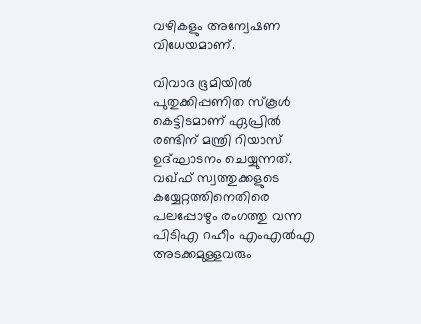വഴികളും അന്വേഷണ വിധേയമാണ്.

വിവാദ ഭൂമിയില്‍ പുതുക്കിപ്പണിത സ്‌കൂള്‍ കെട്ടിടമാണ് ഏപ്രില്‍ രണ്ടിന് മന്ത്രി റിയാസ് ഉദ്ഘാടനം ചെയ്യുന്നത്. വഖ്ഫ് സ്വത്തുക്കളുടെ കയ്യേറ്റത്തിനെതിരെ പലപ്പോഴും രംഗത്തു വന്ന പിടിഎ റഹീം എംഎല്‍എ അടക്കമുള്ളവരും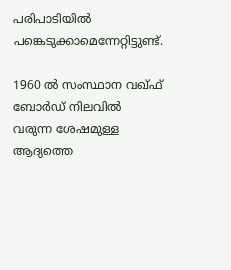പരിപാടിയില്‍ പങ്കെടുക്കാമെന്നേറ്റിട്ടുണ്ട്.

1960 ല്‍ സംസ്ഥാന വഖ്ഫ് ബോര്‍ഡ് നിലവില്‍ വരുന്ന ശേഷമുള്ള ആദ്യത്തെ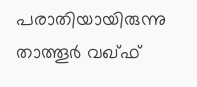പരാതിയായിരുന്നു താത്തൂര്‍ വഖ്ഫ്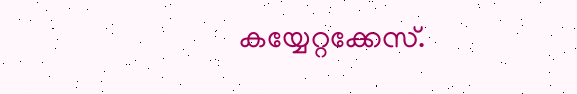കയ്യേറ്റക്കേസ്.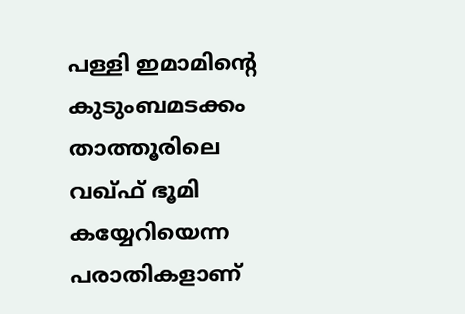പള്ളി ഇമാമിന്റെ കുടുംബമടക്കം താത്തൂരിലെ വഖ്ഫ് ഭൂമി കയ്യേറിയെന്ന പരാതികളാണ്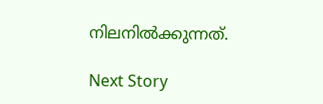നിലനില്‍ക്കുന്നത്.

Next Story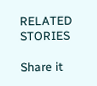RELATED STORIES

Share it